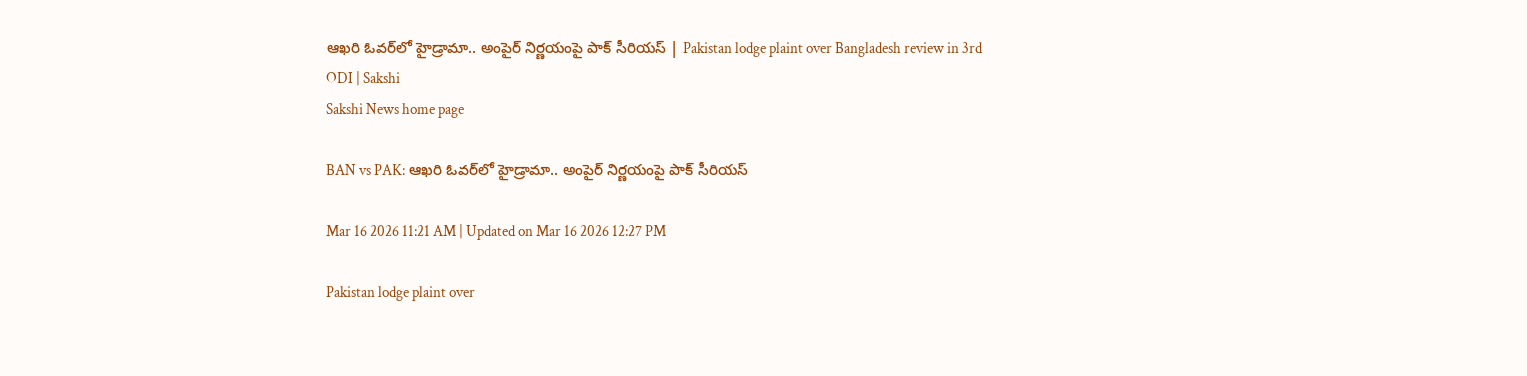ఆఖరి ఓవర్‌లో హైడ్రామా.. అంపైర్ నిర్ణయంపై పాక్ సీరియ‌స్‌ | Pakistan lodge plaint over Bangladesh review in 3rd ODI | Sakshi
Sakshi News home page

BAN vs PAK: ఆఖరి ఓవర్‌లో హైడ్రామా.. అంపైర్ నిర్ణయంపై పాక్ సీరియ‌స్‌

Mar 16 2026 11:21 AM | Updated on Mar 16 2026 12:27 PM

Pakistan lodge plaint over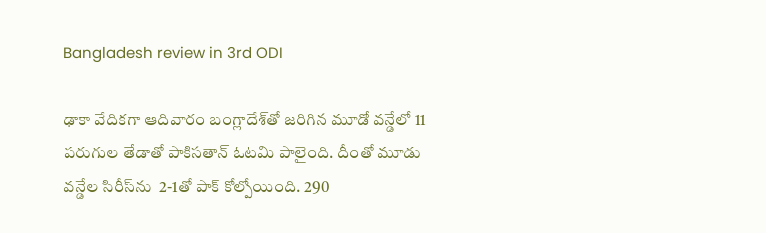Bangladesh review in 3rd ODI

ఢాకా వేదిక‌గా ఆదివారం బంగ్లాదేశ్‌తో జ‌రిగిన మూడో వ‌న్డేలో 11 ప‌రుగుల తేడాతో పాకిస‌తాన్ ఓట‌మి పాలైంది. దీంతో మూడు వ‌న్డేల సిరీస్‌ను  2-1తో పాక్ కోల్పోయింది. 290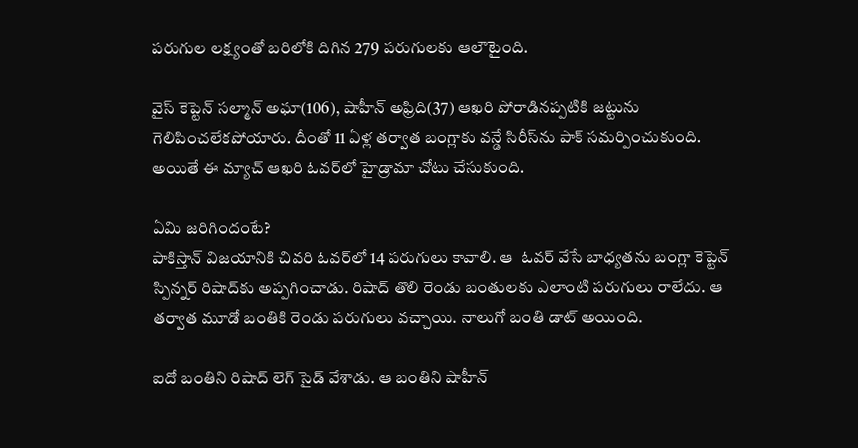ప‌రుగుల ల‌క్ష్యంతో బ‌రిలోకి దిగిన 279 ప‌రుగులకు ఆలౌటైంది.

వైస్ కెప్టెన్ స‌ల్మాన్ అఘా(106), షాహీన్ అఫ్రిది(37) ఆఖరి పోరాడినప్పటికి జట్టును గెలిపించలేకపోయారు. దీంతో 11 ఏళ్ల తర్వాత బంగ్లాకు వన్డే సిరీస్‌ను పాక్ సమర్పించుకుంది. అయితే ఈ మ్యాచ్ ఆఖరి ఓవర్‌లో హైడ్రామా చోటు చేసుకుంది.

ఏమి జరిగిందంటే?
పాకిస్తాన్ విజ‌యానికి చివ‌రి ఓవ‌ర్‌లో 14 పరుగులు కావాలి. ఆ  ఓవర్ వేసే బాధ్యతను బంగ్లా కెప్టెన్ స్పిన్నర్ రిషాద్‌కు అప్పగించాడు. రిషాద్ తొలి రెండు బంతులకు ఎలాంటి పరుగులు రాలేదు. ఆ తర్వాత మూడో బంతికి రెండు పరుగులు వచ్చాయి. నాలుగో బంతి డాట్ అయింది.

ఐదో బంతిని రిషాద్ లెగ్ సైడ్ వేశాడు. ఆ బంతిని షాహీన్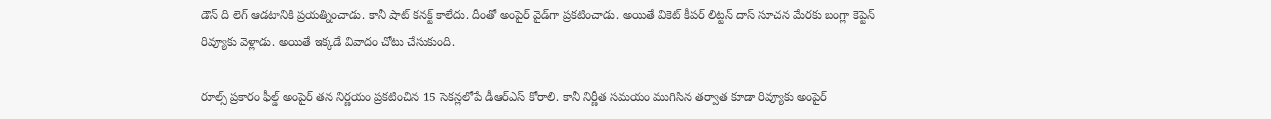డౌన్ ది లెగ్ ఆడటానికి ప్ర‌య‌త్నించాడు. కానీ షాట్ క‌న‌క్ట్ కాలేదు. దీంతో అంపైర్ వైడ్‌గా ప్ర‌క‌టించాడు. అయితే వికెట్ కీప‌ర్ లిట్ట‌న్ దాస్ సూచ‌న మేర‌కు బంగ్లా కెప్టెన్ రివ్యూకు వెళ్లాడు. అయితే ఇక్క‌డే వివాదం చోటు చేసుకుంది.

రూల్స్ ప్రకారం ఫీల్డ్ అంపైర్ తన నిర్ణయం ప్రకటించిన 15 సెకన్లలోపే డీఆర్‌ఎస్ కోరాలి. కానీ నిర్ణీత సమయం ముగిసిన తర్వాత కూడా రివ్యూకు అంపైర్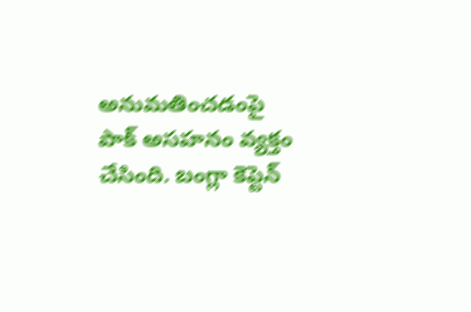అనుమతించడంపై పాక్ అసహనం వ్యక్తం చేసింది. బంగ్లా కెప్టెన్‌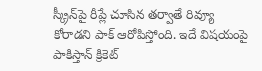స్క్రీన్‌పై రీప్లే చూసిన తర్వాతే రివ్యూ కోరాడని పాక్‌ ఆరోపిస్తోంది. ఇదే విషయంపై పాకిస్తాన్ క్రికెట్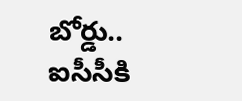బోర్డు.. ఐసీసీకి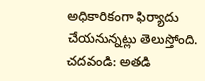అధికారికంగా ఫిర్యాదు చేయనున్నట్లు తెలుస్తోంది.
చదవండి: అతడి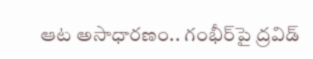ఆట అసాధారణం.. గంభీర్‌పై ద్రవిడ్‌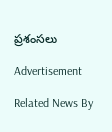ప్రశంసలు

Advertisement

Related News By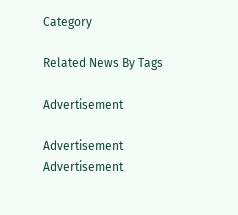Category

Related News By Tags

Advertisement

Advertisement
Advertisement